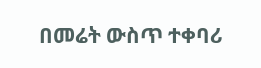በመሬት ውስጥ ተቀባሪ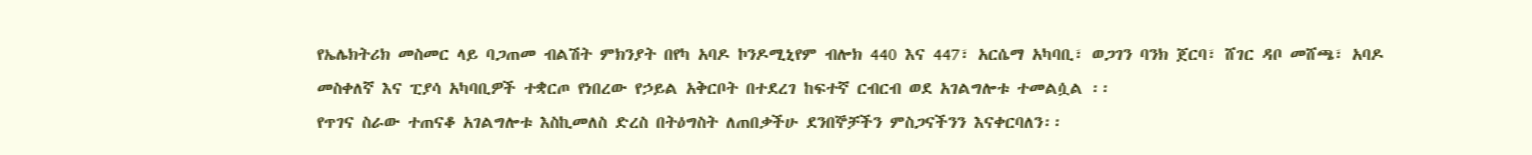የኤሌክትሪክ መስመር ላይ ባጋጠመ ብልሽት ምክንያት በየካ አባዶ ኮንዶሚኒየም ብሎክ 440 እና 447፣ አርሴማ አካባቢ፣ ወጋገን ባንክ ጀርባ፣ ሸገር ዳቦ መሸጫ፣ አባዶ መስቀለኛ እና ፒያሳ አካባቢዎች ተቋርጦ የነበረው የኃይል አቅርቦት በተደረገ ከፍተኛ ርብርብ ወደ አገልግሎቱ ተመልሷል ፡፡
የጥገና ስራው ተጠናቆ አገልግሎቱ እስኪመለስ ድረስ በትዕግስት ለጠበቃችሁ ደንበኞቻችን ምስጋናችንን እናቀርባለን፡፡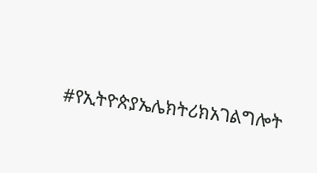#የኢትዮጵያኤሌክትሪክአገልግሎት